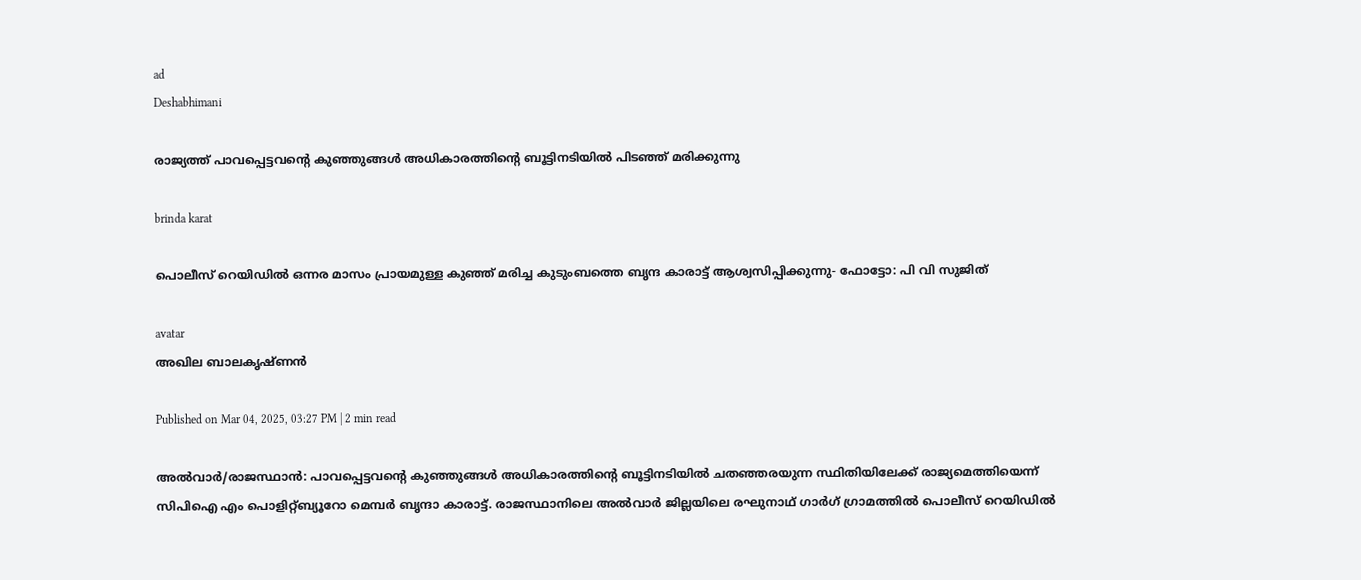ad
Deshabhimani

രാജ്യത്ത് പാവപ്പെട്ടവൻ്റെ കുഞ്ഞുങ്ങൾ അധികാരത്തിൻ്റെ ബൂട്ടിനടിയിൽ പിടഞ്ഞ് മരിക്കുന്നു

brinda karat

പൊലീസ് റെയിഡിൽ ഒന്നര മാസം പ്രായമുള്ള കുഞ്ഞ് മരിച്ച കുടുംബത്തെ ബൃന്ദ കാരാട്ട് ആശ്വസിപ്പിക്കുന്നു- ഫോട്ടോ: പി വി സുജിത്

avatar
അഖില ബാലകൃഷ്ണൻ

Published on Mar 04, 2025, 03:27 PM | 2 min read

അൽവാർ/രാജസ്ഥാൻ: പാവപ്പെട്ടവൻ്റെ കുഞ്ഞുങ്ങൾ അധികാരത്തിൻ്റെ ബൂട്ടിനടിയിൽ ചതഞ്ഞരയുന്ന സ്ഥിതിയിലേക്ക് രാജ്യമെത്തിയെന്ന് സിപിഐ എം പൊളിറ്റ്ബ്യൂറോ മെമ്പർ ബൃന്ദാ കാരാട്ട്. രാജസ്ഥാനിലെ അൽവാർ ജില്ലയിലെ രഘുനാഥ് ഗാർഗ് ഗ്രാമത്തിൽ പൊലീസ് റെയിഡിൽ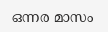ഒന്നര മാസം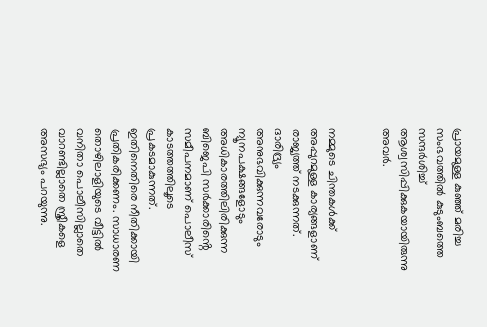പ്രായമുള്ള കുഞ്ഞ് മരിച്ച സംഭവത്തിൽ കുടുംബത്തെ സന്ദർശിച്ച് ആശ്വസിപ്പിക്കുകയായിരുന്നു അവര്‍.


നമ്മുടെ ചിന്തകൾക്ക് അപ്പുറമുള്ള കാര്യങ്ങളാണ് രാജ്യത്ത് നടക്കുന്നത്. ദാരിദ്ര്യം അനുഭവിക്കുന്നവരോടും ന്യൂനപക്ഷങ്ങളോടും അധികാരത്തിലിരിക്കുന്ന ബിജെപി സർക്കാരിൻ്റെ സമീപനമാണ് പൊലീസ് കാടത്തത്തിലൂടെ പ്രകടമാകുന്നത്. ഇതിനെതിരെ നീതിക്കായി പ്രതികരിക്കണം. സാധാരണ തൊഴിലാളിയുടെ വീട്ടിൽ വനിതാ പൊലീസില്ലാതെ വാറണ്ടില്ലാതെ സ്ത്രീകളെ അസഭ്യം പറയുന്നു.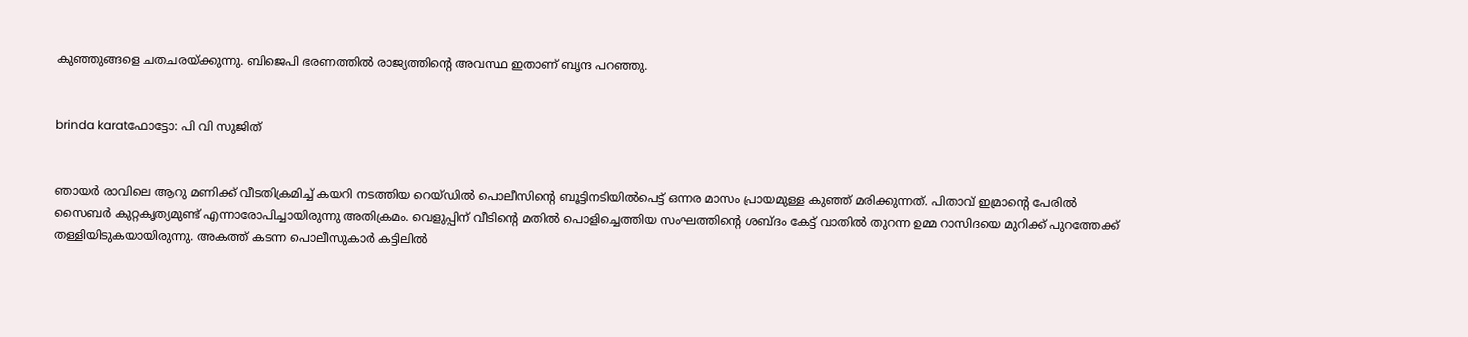കുഞ്ഞുങ്ങളെ ചതചരയ്ക്കുന്നു. ബിജെപി ഭരണത്തിൽ രാജ്യത്തിൻ്റെ അവസ്ഥ ഇതാണ് ബൃന്ദ പറഞ്ഞു.


brinda karatഫോട്ടോ: പി വി സുജിത്


ഞായർ രാവിലെ ആറു മണിക്ക് വീടതിക്രമിച്ച് കയറി നടത്തിയ റെയ്ഡിൽ പൊലീസിൻ്റെ ബൂട്ടിനടിയിൽപെട്ട് ഒന്നര മാസം പ്രായമുള്ള കുഞ്ഞ് മരിക്കുന്നത്. പിതാവ് ഇമ്രാൻ്റെ പേരിൽ സൈബർ കുറ്റകൃത്യമുണ്ട് എന്നാരോപിച്ചായിരുന്നു അതിക്രമം. വെളുപ്പിന് വീടിൻ്റെ മതിൽ പൊളിച്ചെത്തിയ സംഘത്തിന്‍റെ ശബ്ദം കേട്ട് വാതിൽ തുറന്ന ഉമ്മ റാസിദയെ മുറിക്ക് പുറത്തേക്ക് തള്ളിയിടുകയായിരുന്നു. അകത്ത് കടന്ന പൊലീസുകാർ കട്ടിലിൽ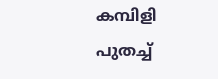കമ്പിളി പുതച്ച്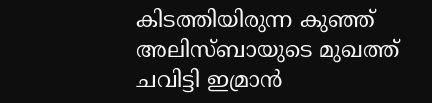കിടത്തിയിരുന്ന കുഞ്ഞ് അലിസ്ബായുടെ മുഖത്ത് ചവിട്ടി ഇമ്രാൻ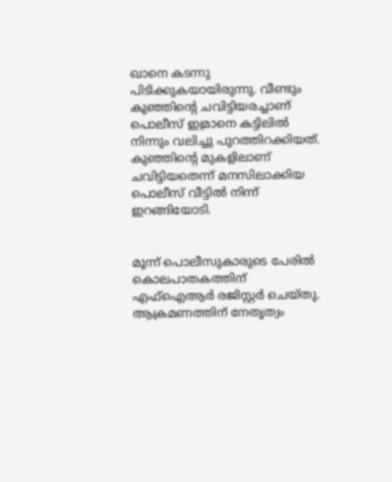ഖാനെ കടന്നു പിടിക്കുകയായിരുന്നു. വീണ്ടും കുഞ്ഞിൻ്റെ ചവിട്ടിയരച്ചാണ് പൊലീസ് ഇമ്രാനെ കട്ടിലിൽ നിന്നും വലിച്ചു പുറത്തിറക്കിയത്. കുഞ്ഞിൻ്റെ മുകളിലാണ് ചവിട്ടിയതെന്ന് മനസിലാക്കിയ പൊലീസ് വീട്ടിൽ നിന്ന് ഇറങ്ങിയോടി.


മൂന്ന് പൊലീസുകാരുടെ പേരിൽ കൊലപാതകത്തിന് എഫ്ഐആർ രജിസ്റ്റർ ചെയ്തു. ആക്രമണത്തിന് നേതൃത്വം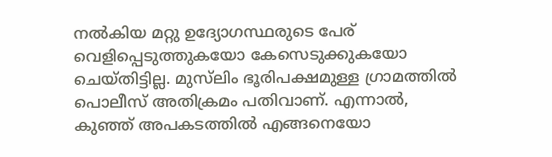നൽകിയ മറ്റു ഉദ്യോഗസ്ഥരുടെ പേര് വെളിപ്പെടുത്തുകയോ കേസെടുക്കുകയോ ചെയ്തിട്ടില്ല. മുസ്‌ലിം ഭൂരിപക്ഷമുള്ള ഗ്രാമത്തിൽ പൊലീസ് അതിക്രമം പതിവാണ്. എന്നാൽ, കുഞ്ഞ് അപകടത്തിൽ എങ്ങനെയോ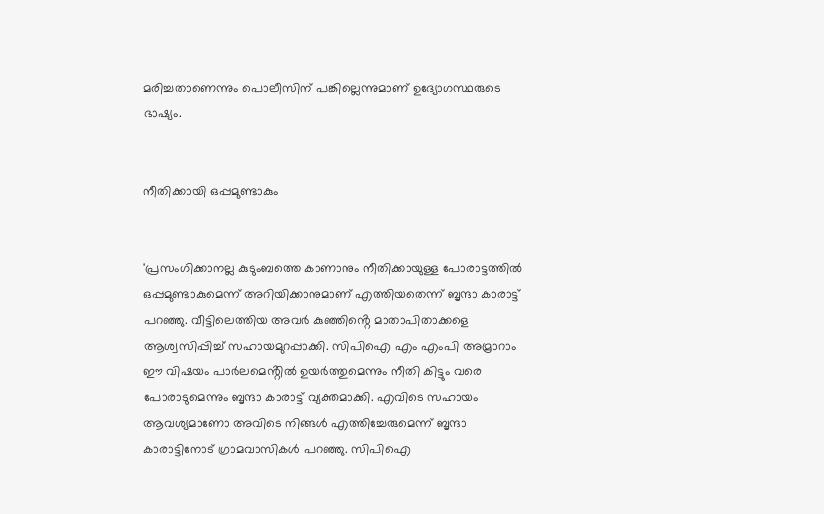മരിച്ചതാണെന്നും പൊലീസിന് പങ്കില്ലെന്നുമാണ് ഉദ്യോഗസ്ഥരുടെ ഭാഷ്യം.


നീതിക്കായി ഒപ്പമുണ്ടാകും


'പ്രസംഗിക്കാനല്ല കുടുംബത്തെ കാണാനും നീതിക്കായുള്ള പോരാട്ടത്തിൽ ഒപ്പമുണ്ടാകുമെന്ന് അറിയിക്കാനുമാണ് എത്തിയതെന്ന് ബൃന്ദാ കാരാട്ട് പറഞ്ഞു. വീട്ടിലെത്തിയ അവർ കുഞ്ഞിൻ്റെ മാതാപിതാക്കളെ ആശ്വസിപ്പിച്ച് സഹായമുറപ്പാക്കി. സിപിഐ എം എംപി അമ്രാറാം ഈ വിഷയം പാർലമെൻ്റിൽ ഉയർത്തുമെന്നും നീതി കിട്ടും വരെ പോരാടുമെന്നും ബൃന്ദാ കാരാട്ട് വ്യക്തമാക്കി. എവിടെ സഹായം ആവശ്യമാണോ അവിടെ നിങ്ങൾ എത്തിച്ചേരുമെന്ന് ബൃന്ദാ കാരാട്ടിനോട് ഗ്രാമവാസികൾ പറഞ്ഞു. സിപിഐ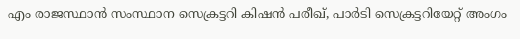എം രാജസ്ഥാൻ സംസ്ഥാന സെക്രട്ടറി കിഷൻ പരീഖ്, പാർടി സെക്രട്ടറിയേറ്റ് അംഗം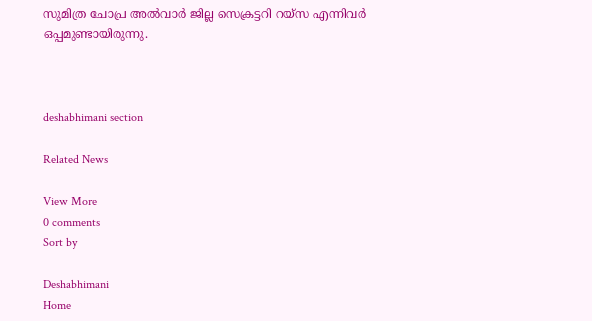സുമിത്ര ചോപ്ര അൽവാർ ജില്ല സെക്രട്ടറി റയ്സ എന്നിവർ ഒപ്പമുണ്ടായിരുന്നു.



deshabhimani section

Related News

View More
0 comments
Sort by

Deshabhimani
Home